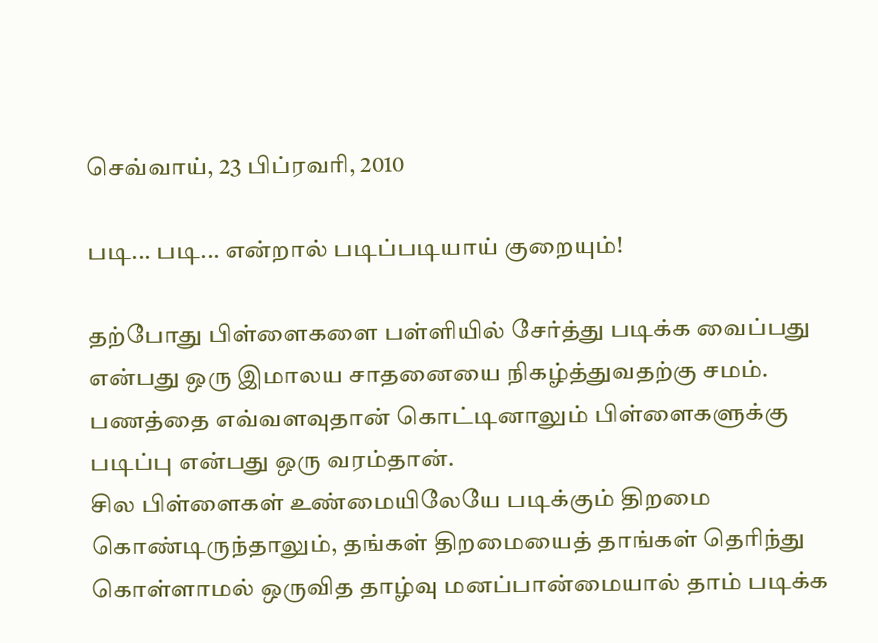செவ்வாய், 23 பிப்ரவரி, 2010

படி... படி... என்றால் படிப்படியாய் குறையும்!

தற்போது பிள்ளைகளை பள்ளியில் சேர்த்து படிக்க வைப்பது என்பது ஒரு இமாலய சாதனையை நிகழ்த்துவதற்கு சமம். பணத்தை எவ்வளவுதான் கொட்டினாலும் பிள்ளைகளுக்கு படிப்பு என்பது ஒரு வரம்தான்.
சில பிள்ளைகள் உண்மையிலேயே படிக்கும் திறமை கொண்டிருந்தாலும், தங்கள் திறமையைத் தாங்கள் தெரிந்து கொள்ளாமல் ஒருவித தாழ்வு மனப்பான்மையால் தாம் படிக்க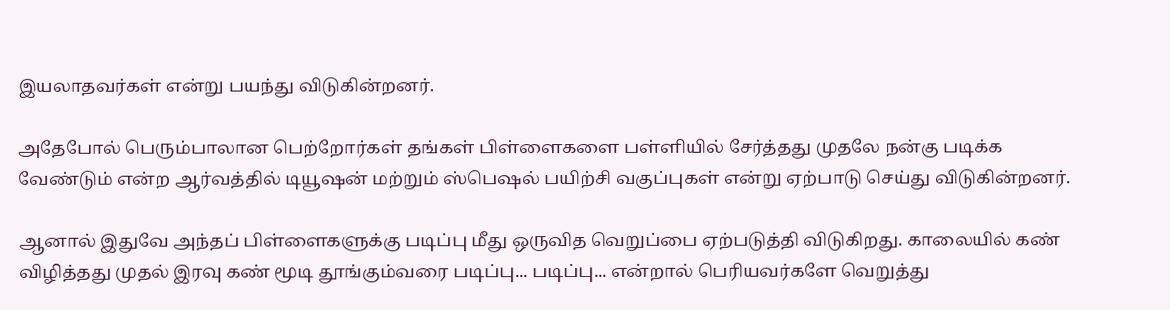இயலாதவர்கள் என்று பயந்து விடுகின்றனர்.

அதேபோல் பெரும்பாலான பெற்றோர்கள் தங்கள் பிள்ளைகளை பள்ளியில் சேர்த்தது முதலே நன்கு படிக்க வேண்டும் என்ற ஆர்வத்தில் டியூஷன் மற்றும் ஸ்பெஷல் பயிற்சி வகுப்புகள் என்று ஏற்பாடு செய்து விடுகின்றனர்.

ஆனால் இதுவே அந்தப் பிள்ளைகளுக்கு படிப்பு மீது ஒருவித வெறுப்பை ஏற்படுத்தி விடுகிறது. காலையில் கண் விழித்தது முதல் இரவு கண் மூடி தூங்கும்வரை படிப்பு... படிப்பு... என்றால் பெரியவர்களே வெறுத்து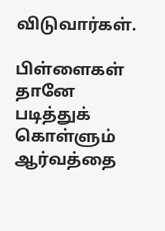விடுவார்கள்.

பிள்ளைகள் தானே படித்துக் கொள்ளும் ஆர்வத்தை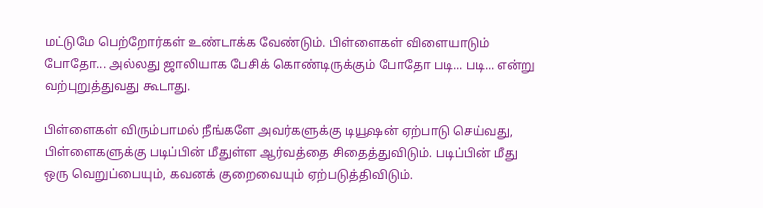மட்டுமே பெற்றோர்கள் உண்டாக்க வேண்டும். பிள்ளைகள் விளையாடும் போதோ... அல்லது ஜாலியாக பேசிக் கொண்டிருக்கும் போதோ படி... படி... என்று வற்புறுத்துவது கூடாது.

பிள்ளைகள் விரும்பாமல் நீங்களே அவர்களுக்கு டியூஷன் ஏற்பாடு செய்வது, பிள்ளைகளுக்கு படிப்பின் மீதுள்ள ஆர்வத்தை சிதைத்துவிடும். படிப்பின் மீது ஒரு வெறுப்பையும், கவனக் குறைவையும் ஏற்படுத்திவிடும்.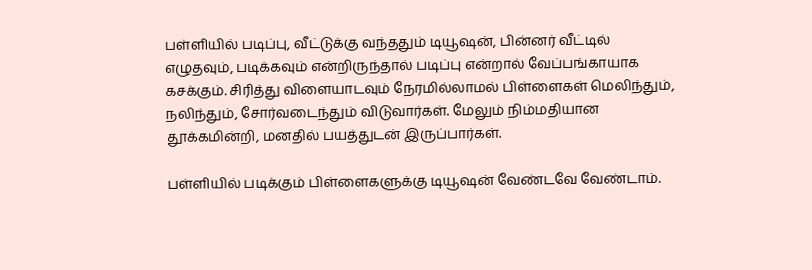பள்ளியில் படிப்பு, வீட்டுக்கு வந்ததும் டியூஷன், பின்னர் வீட்டில் எழுதவும், படிக்கவும் என்றிருந்தால் படிப்பு என்றால் வேப்பங்காயாக கசக்கும். சிரித்து விளையாடவும் நேரமில்லாமல் பிள்ளைகள் மெலிந்தும், நலிந்தும், சோர்வடைந்தும் விடுவார்கள். மேலும் நிம்மதியான தூக்கமின்றி, மனதில் பயத்துடன் இருப்பார்கள்.

பள்ளியில் படிக்கும் பிள்ளைகளுக்கு டியூஷன் வேண்டவே வேண்டாம்.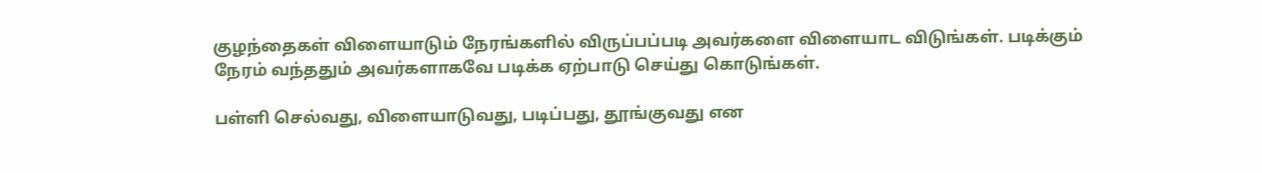குழந்தைகள் விளையாடும் நேரங்களில் விருப்பப்படி அவர்களை விளையாட விடுங்கள். படிக்கும் நேரம் வந்ததும் அவர்களாகவே படிக்க ஏற்பாடு செய்து கொடுங்கள்.

பள்ளி செல்வது, விளையாடுவது, படிப்பது, தூங்குவது என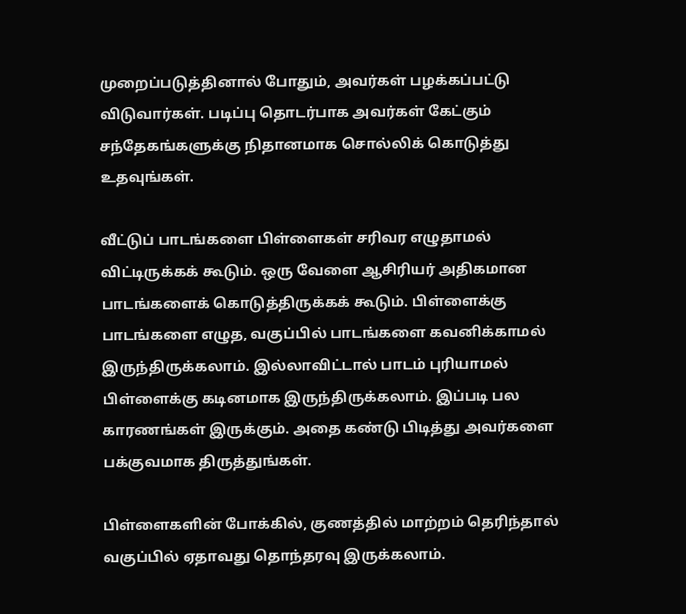முறைப்படுத்தினால் போதும், அவர்கள் பழக்கப்பட்டு விடுவார்கள். படிப்பு தொடர்பாக அவர்கள் கேட்கும் சந்தேகங்களுக்கு நிதானமாக சொல்லிக் கொடுத்து உதவுங்கள்.

வீட்டுப் பாடங்களை பிள்ளைகள் சரிவர எழுதாமல் விட்டிருக்கக் கூடும். ஒரு வேளை ஆசிரியர் அதிகமான பாடங்களைக் கொடுத்திருக்கக் கூடும். பிள்ளைக்கு பாடங்களை எழுத, வகுப்பில் பாடங்களை கவனிக்காமல் இருந்திருக்கலாம். இல்லாவிட்டால் பாடம் புரியாமல் பிள்ளைக்கு கடினமாக இருந்திருக்கலாம். இப்படி பல காரணங்கள் இருக்கும். அதை கண்டு பிடித்து அவர்களை பக்குவமாக திருத்துங்கள்.

பிள்ளைகளின் போக்கில், குணத்தில் மாற்றம் தெரிந்தால் வகுப்பில் ஏதாவது தொந்தரவு இருக்கலாம்.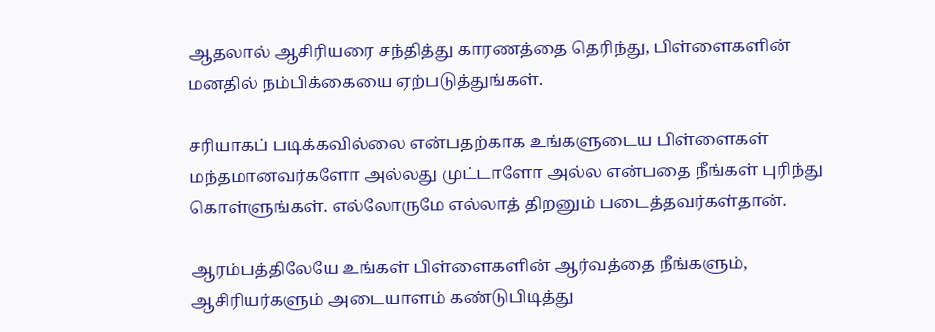ஆதலால் ஆசிரியரை சந்தித்து காரணத்தை தெரிந்து, பிள்ளைகளின் மனதில் நம்பிக்கையை ஏற்படுத்துங்கள்.

சரியாகப் படிக்கவில்லை என்பதற்காக உங்களுடைய பிள்ளைகள் மந்தமானவர்களோ அல்லது முட்டாளோ அல்ல என்பதை நீங்கள் புரிந்து கொள்ளுங்கள். எல்லோருமே எல்லாத் திறனும் படைத்தவர்கள்தான்.

ஆரம்பத்திலேயே உங்கள் பிள்ளைகளின் ஆர்வத்தை நீங்களும், ஆசிரியர்களும் அடையாளம் கண்டுபிடித்து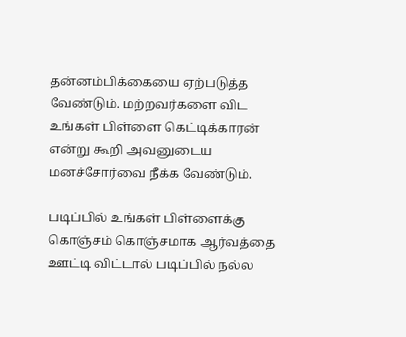தன்னம்பிக்கையை ஏற்படுத்த வேண்டும். மற்றவர்களை விட உங்கள் பிள்ளை கெட்டிக்காரன் என்று கூறி அவனுடைய மனச்சோர்வை நீக்க வேண்டும்.

படிப்பில் உங்கள் பிள்ளைக்கு கொஞ்சம் கொஞ்சமாக ஆர்வத்தை ஊட்டி விட்டால் படிப்பில் நல்ல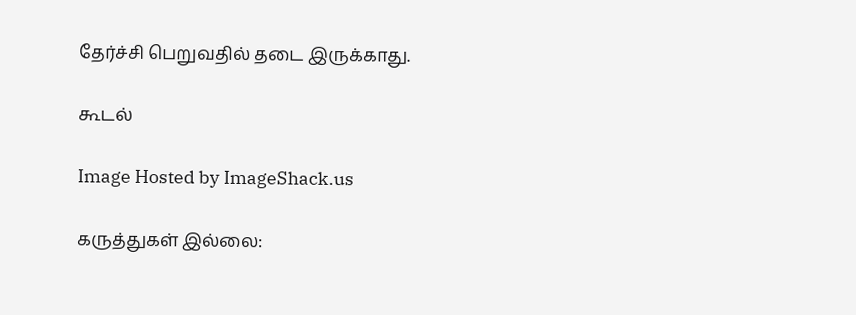தேர்ச்சி பெறுவதில் தடை இருக்காது.

கூடல்

Image Hosted by ImageShack.us

கருத்துகள் இல்லை: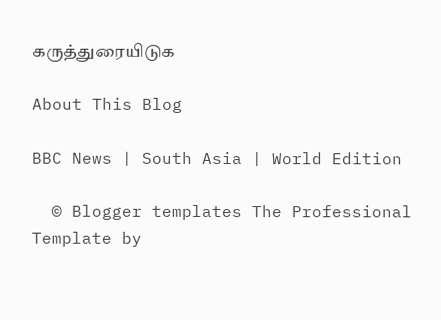கருத்துரையிடுக

About This Blog

BBC News | South Asia | World Edition

  © Blogger templates The Professional Template by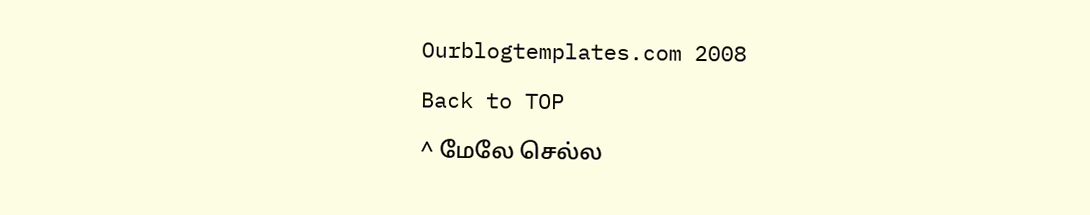Ourblogtemplates.com 2008

Back to TOP

^ மேலே செல்ல